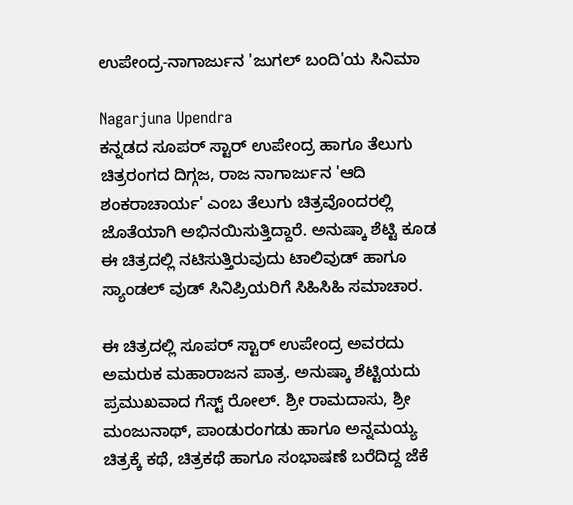ಉಪೇಂದ್ರ-ನಾಗಾರ್ಜುನ 'ಜುಗಲ್ ಬಂದಿ'ಯ ಸಿನಿಮಾ

Nagarjuna Upendra
ಕನ್ನಡದ ಸೂಪರ್ ಸ್ಟಾರ್ ಉಪೇಂದ್ರ ಹಾಗೂ ತೆಲುಗು ಚಿತ್ರರಂಗದ ದಿಗ್ಗಜ, ರಾಜ ನಾಗಾರ್ಜುನ 'ಆದಿ ಶಂಕರಾಚಾರ್ಯ' ಎಂಬ ತೆಲುಗು ಚಿತ್ರವೊಂದರಲ್ಲಿ ಜೊತೆಯಾಗಿ ಅಭಿನಯಿಸುತ್ತಿದ್ದಾರೆ. ಅನುಷ್ಕಾ ಶೆಟ್ಟಿ ಕೂಡ ಈ ಚಿತ್ರದಲ್ಲಿ ನಟಿಸುತ್ತಿರುವುದು ಟಾಲಿವುಡ್ ಹಾಗೂ ಸ್ಯಾಂಡಲ್ ವುಡ್ ಸಿನಿಪ್ರಿಯರಿಗೆ ಸಿಹಿಸಿಹಿ ಸಮಾಚಾರ.

ಈ ಚಿತ್ರದಲ್ಲಿ ಸೂಪರ್ ಸ್ಟಾರ್ ಉಪೇಂದ್ರ ಅವರದು ಅಮರುಕ ಮಹಾರಾಜನ ಪಾತ್ರ. ಅನುಷ್ಕಾ ಶೆಟ್ಟಿಯದು ಪ್ರಮುಖವಾದ ಗೆಸ್ಟ್ ರೋಲ್. ಶ್ರೀ ರಾಮದಾಸು, ಶ್ರೀ ಮಂಜುನಾಥ್, ಪಾಂಡುರಂಗಡು ಹಾಗೂ ಅನ್ನಮಯ್ಯ ಚಿತ್ರಕ್ಕೆ ಕಥೆ, ಚಿತ್ರಕಥೆ ಹಾಗೂ ಸಂಭಾಷಣೆ ಬರೆದಿದ್ದ ಜೆಕೆ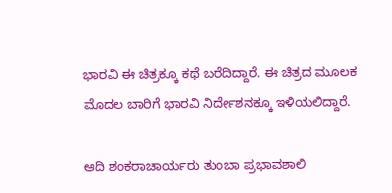ಭಾರವಿ ಈ ಚಿತ್ರಕ್ಕೂ ಕಥೆ ಬರೆದಿದ್ದಾರೆ. ಈ ಚಿತ್ರದ ಮೂಲಕ ಮೊದಲ ಬಾರಿಗೆ ಭಾರವಿ ನಿರ್ದೇಶನಕ್ಕೂ ಇಳಿಯಲಿದ್ದಾರೆ.

ಆದಿ ಶಂಕರಾಚಾರ್ಯರು ತುಂಬಾ ಪ್ರಭಾವಶಾಲಿ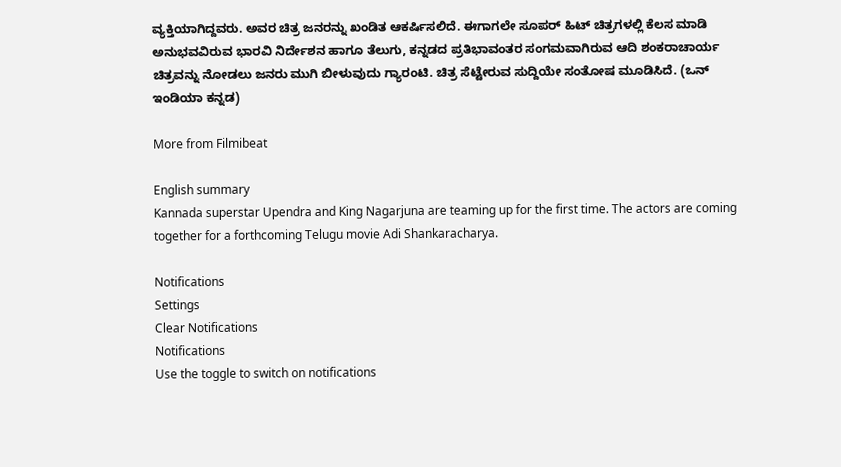ವ್ಯಕ್ತಿಯಾಗಿದ್ದವರು. ಅವರ ಚಿತ್ರ ಜನರನ್ನು ಖಂಡಿತ ಆಕರ್ಷಿಸಲಿದೆ. ಈಗಾಗಲೇ ಸೂಪರ್ ಹಿಟ್ ಚಿತ್ರಗಳಲ್ಲಿ ಕೆಲಸ ಮಾಡಿ ಅನುಭವವಿರುವ ಭಾರವಿ ನಿರ್ದೇಶನ ಹಾಗೂ ತೆಲುಗು, ಕನ್ನಡದ ಪ್ರತಿಭಾವಂತರ ಸಂಗಮವಾಗಿರುವ ಆದಿ ಶಂಕರಾಚಾರ್ಯ ಚಿತ್ರವನ್ನು ನೋಡಲು ಜನರು ಮುಗಿ ಬೀಳುವುದು ಗ್ಯಾರಂಟಿ. ಚಿತ್ರ ಸೆಟ್ಟೇರುವ ಸುದ್ದಿಯೇ ಸಂತೋಷ ಮೂಡಿಸಿದೆ. (ಒನ್ ಇಂಡಿಯಾ ಕನ್ನಡ)

More from Filmibeat

English summary
Kannada superstar Upendra and King Nagarjuna are teaming up for the first time. The actors are coming together for a forthcoming Telugu movie Adi Shankaracharya.

Notifications
Settings
Clear Notifications
Notifications
Use the toggle to switch on notifications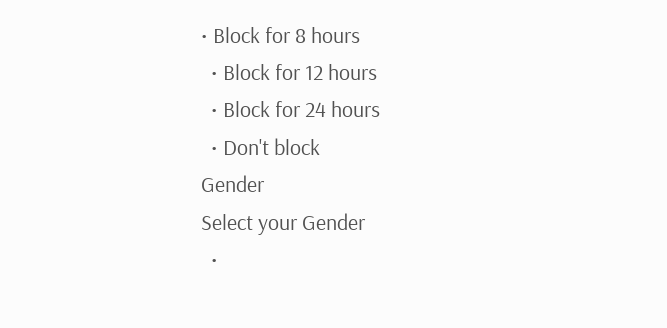• Block for 8 hours
  • Block for 12 hours
  • Block for 24 hours
  • Don't block
Gender
Select your Gender
  •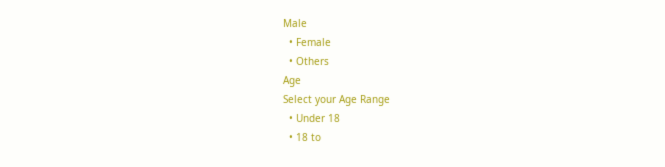Male
  • Female
  • Others
Age
Select your Age Range
  • Under 18
  • 18 to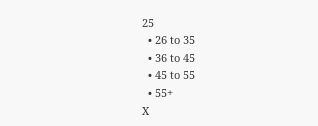25
  • 26 to 35
  • 36 to 45
  • 45 to 55
  • 55+
X